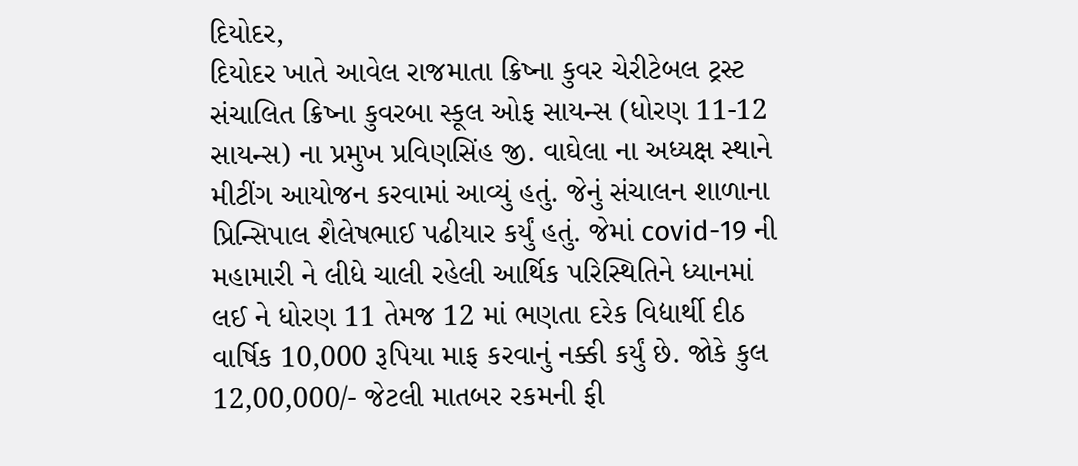દિયોદર,
દિયોદર ખાતે આવેલ રાજમાતા ક્રિષ્ના કુવર ચેરીટેબલ ટ્રસ્ટ સંચાલિત ક્રિષ્ના કુવરબા સ્કૂલ ઓફ સાયન્સ (ધોરણ 11-12 સાયન્સ) ના પ્રમુખ પ્રવિણસિંહ જી. વાઘેલા ના અધ્યક્ષ સ્થાને મીટીંગ આયોજન કરવામાં આવ્યું હતું. જેનું સંચાલન શાળાના પ્રિન્સિપાલ શૈલેષભાઈ પઢીયાર કર્યું હતું. જેમાં covid-19 ની મહામારી ને લીધે ચાલી રહેલી આર્થિક પરિસ્થિતિને ધ્યાનમાં લઈ ને ધોરણ 11 તેમજ 12 માં ભણતા દરેક વિદ્યાર્થી દીઠ વાર્ષિક 10,000 રૂપિયા માફ કરવાનું નક્કી કર્યું છે. જોકે કુલ 12,00,000/- જેટલી માતબર રકમની ફી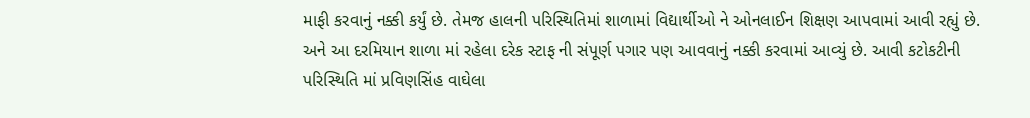માફી કરવાનું નક્કી કર્યું છે. તેમજ હાલની પરિસ્થિતિમાં શાળામાં વિદ્યાર્થીઓ ને ઓનલાઈન શિક્ષણ આપવામાં આવી રહ્યું છે. અને આ દરમિયાન શાળા માં રહેલા દરેક સ્ટાફ ની સંપૂર્ણ પગાર પણ આવવાનું નક્કી કરવામાં આવ્યું છે. આવી કટોકટીની પરિસ્થિતિ માં પ્રવિણસિંહ વાઘેલા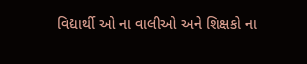વિદ્યાર્થી ઓ ના વાલીઓ અને શિક્ષકો ના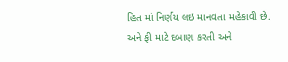હિત માં નિર્ણય લઇ માનવતા મહેકાવી છે. અને ફી માટે દબાણ કરતી અને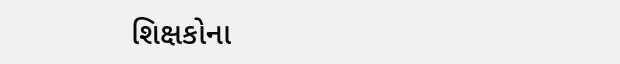શિક્ષકોના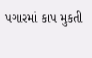પગારમાં કાપ મુકતી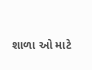શાળા ઓ માટે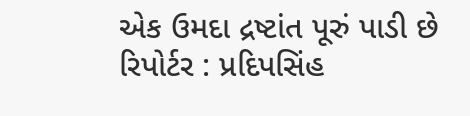એક ઉમદા દ્રષ્ટાંત પૂરું પાડી છે
રિપોર્ટર : પ્રદિપસિંહ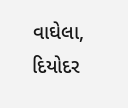વાઘેલા, દિયોદર